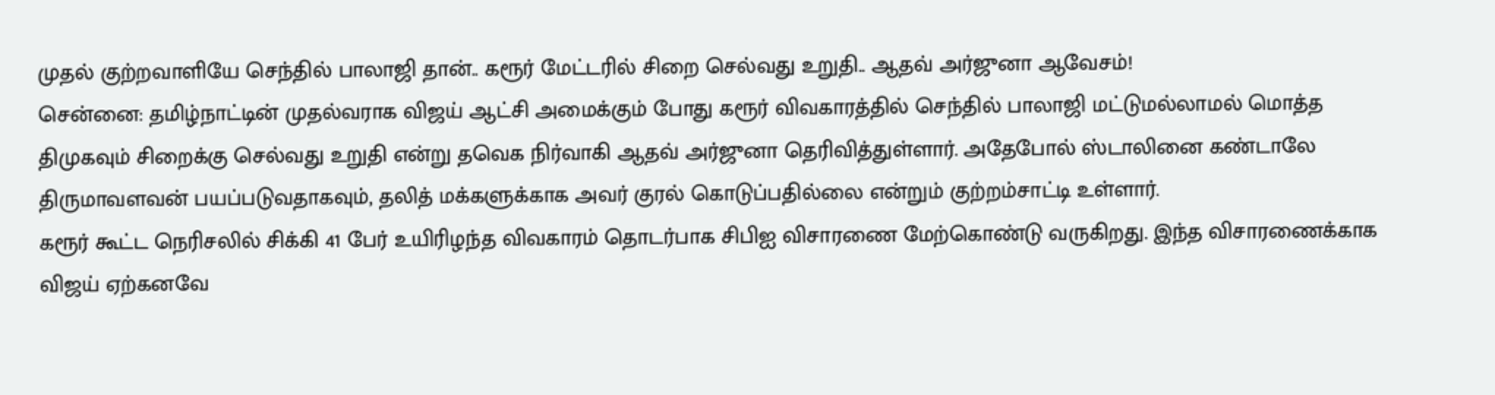முதல் குற்றவாளியே செந்தில் பாலாஜி தான்.. கரூர் மேட்டரில் சிறை செல்வது உறுதி.. ஆதவ் அர்ஜுனா ஆவேசம்!
சென்னை: தமிழ்நாட்டின் முதல்வராக விஜய் ஆட்சி அமைக்கும் போது கரூர் விவகாரத்தில் செந்தில் பாலாஜி மட்டுமல்லாமல் மொத்த திமுகவும் சிறைக்கு செல்வது உறுதி என்று தவெக நிர்வாகி ஆதவ் அர்ஜுனா தெரிவித்துள்ளார். அதேபோல் ஸ்டாலினை கண்டாலே திருமாவளவன் பயப்படுவதாகவும், தலித் மக்களுக்காக அவர் குரல் கொடுப்பதில்லை என்றும் குற்றம்சாட்டி உள்ளார்.
கரூர் கூட்ட நெரிசலில் சிக்கி 41 பேர் உயிரிழந்த விவகாரம் தொடர்பாக சிபிஐ விசாரணை மேற்கொண்டு வருகிறது. இந்த விசாரணைக்காக விஜய் ஏற்கனவே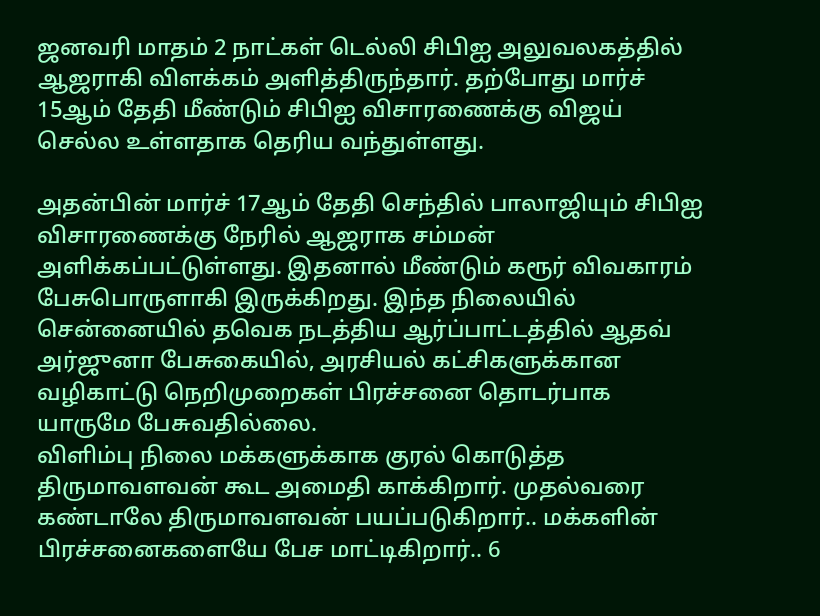ஜனவரி மாதம் 2 நாட்கள் டெல்லி சிபிஐ அலுவலகத்தில் ஆஜராகி விளக்கம் அளித்திருந்தார். தற்போது மார்ச் 15ஆம் தேதி மீண்டும் சிபிஐ விசாரணைக்கு விஜய் செல்ல உள்ளதாக தெரிய வந்துள்ளது.

அதன்பின் மார்ச் 17ஆம் தேதி செந்தில் பாலாஜியும் சிபிஐ விசாரணைக்கு நேரில் ஆஜராக சம்மன் அளிக்கப்பட்டுள்ளது. இதனால் மீண்டும் கரூர் விவகாரம் பேசுபொருளாகி இருக்கிறது. இந்த நிலையில் சென்னையில் தவெக நடத்திய ஆர்ப்பாட்டத்தில் ஆதவ் அர்ஜுனா பேசுகையில், அரசியல் கட்சிகளுக்கான வழிகாட்டு நெறிமுறைகள் பிரச்சனை தொடர்பாக யாருமே பேசுவதில்லை.
விளிம்பு நிலை மக்களுக்காக குரல் கொடுத்த திருமாவளவன் கூட அமைதி காக்கிறார். முதல்வரை கண்டாலே திருமாவளவன் பயப்படுகிறார்.. மக்களின் பிரச்சனைகளையே பேச மாட்டிகிறார்.. 6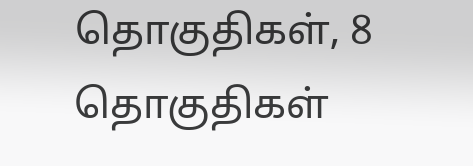தொகுதிகள், 8 தொகுதிகள்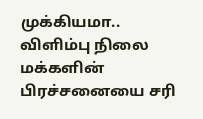முக்கியமா.. விளிம்பு நிலை மக்களின் பிரச்சனையை சரி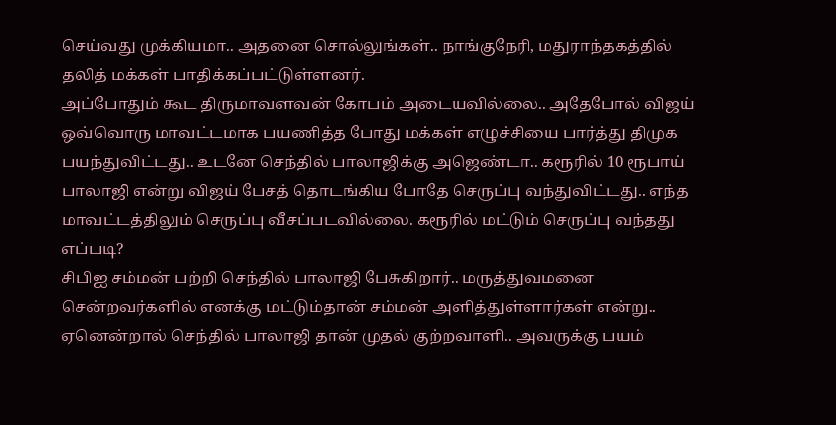செய்வது முக்கியமா.. அதனை சொல்லுங்கள்.. நாங்குநேரி, மதுராந்தகத்தில் தலித் மக்கள் பாதிக்கப்பட்டுள்ளனர்.
அப்போதும் கூட திருமாவளவன் கோபம் அடையவில்லை.. அதேபோல் விஜய் ஒவ்வொரு மாவட்டமாக பயணித்த போது மக்கள் எழுச்சியை பார்த்து திமுக பயந்துவிட்டது.. உடனே செந்தில் பாலாஜிக்கு அஜெண்டா.. கரூரில் 10 ரூபாய் பாலாஜி என்று விஜய் பேசத் தொடங்கிய போதே செருப்பு வந்துவிட்டது.. எந்த மாவட்டத்திலும் செருப்பு வீசப்படவில்லை. கரூரில் மட்டும் செருப்பு வந்தது எப்படி?
சிபிஐ சம்மன் பற்றி செந்தில் பாலாஜி பேசுகிறார்.. மருத்துவமனை சென்றவர்களில் எனக்கு மட்டும்தான் சம்மன் அளித்துள்ளார்கள் என்று.. ஏனென்றால் செந்தில் பாலாஜி தான் முதல் குற்றவாளி.. அவருக்கு பயம்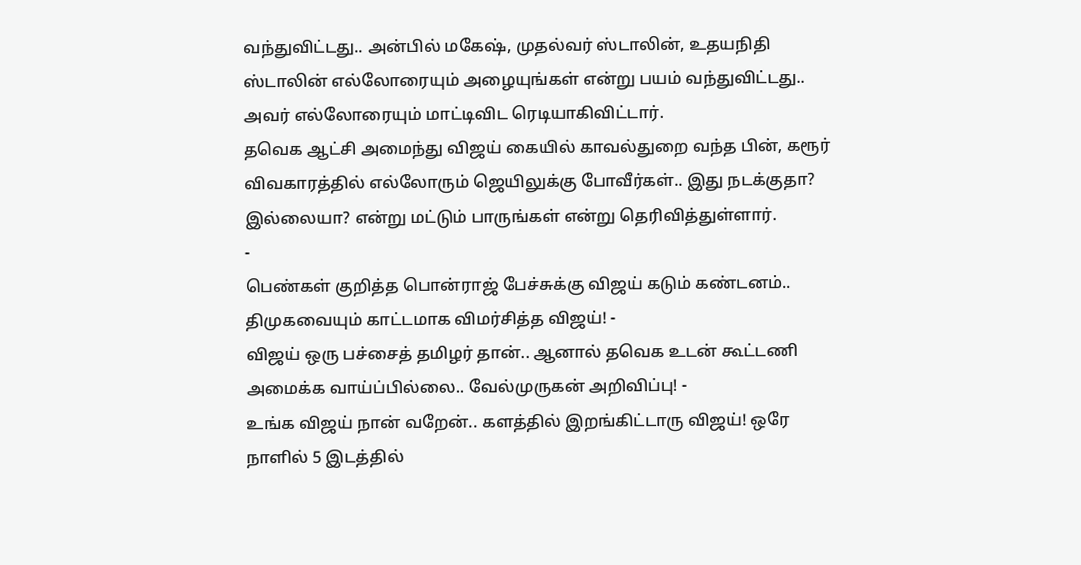வந்துவிட்டது.. அன்பில் மகேஷ், முதல்வர் ஸ்டாலின், உதயநிதி ஸ்டாலின் எல்லோரையும் அழையுங்கள் என்று பயம் வந்துவிட்டது.. அவர் எல்லோரையும் மாட்டிவிட ரெடியாகிவிட்டார்.
தவெக ஆட்சி அமைந்து விஜய் கையில் காவல்துறை வந்த பின், கரூர் விவகாரத்தில் எல்லோரும் ஜெயிலுக்கு போவீர்கள்.. இது நடக்குதா? இல்லையா? என்று மட்டும் பாருங்கள் என்று தெரிவித்துள்ளார்.
-
பெண்கள் குறித்த பொன்ராஜ் பேச்சுக்கு விஜய் கடும் கண்டனம்.. திமுகவையும் காட்டமாக விமர்சித்த விஜய்! -
விஜய் ஒரு பச்சைத் தமிழர் தான்.. ஆனால் தவெக உடன் கூட்டணி அமைக்க வாய்ப்பில்லை.. வேல்முருகன் அறிவிப்பு! -
உங்க விஜய் நான் வறேன்.. களத்தில் இறங்கிட்டாரு விஜய்! ஒரே நாளில் 5 இடத்தில்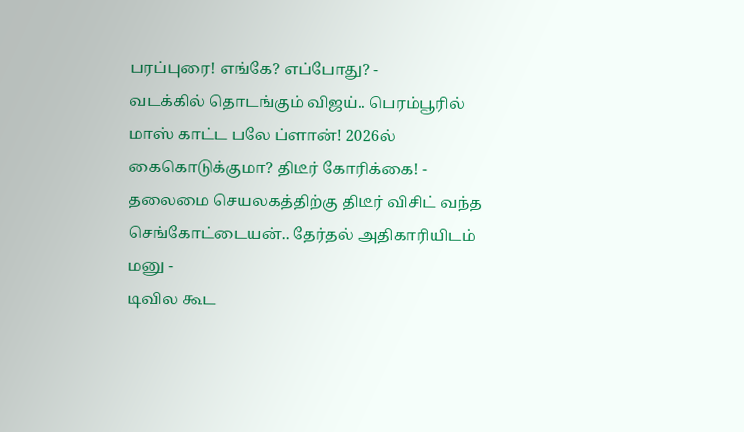பரப்புரை! எங்கே? எப்போது? -
வடக்கில் தொடங்கும் விஜய்.. பெரம்பூரில் மாஸ் காட்ட பலே ப்ளான்! 2026ல் கைகொடுக்குமா? திடீர் கோரிக்கை! -
தலைமை செயலகத்திற்கு திடீர் விசிட் வந்த செங்கோட்டையன்.. தேர்தல் அதிகாரியிடம் மனு -
டிவில கூட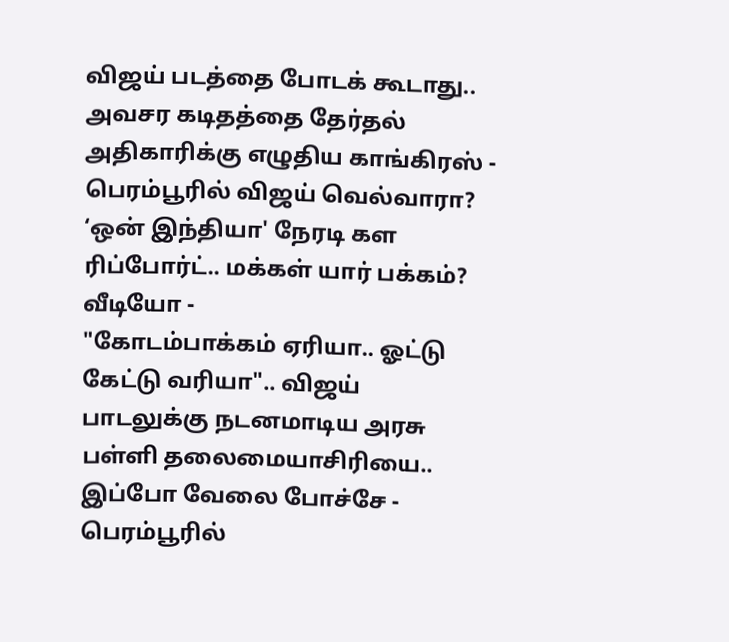விஜய் படத்தை போடக் கூடாது.. அவசர கடிதத்தை தேர்தல் அதிகாரிக்கு எழுதிய காங்கிரஸ் -
பெரம்பூரில் விஜய் வெல்வாரா? ‘ஒன் இந்தியா' நேரடி கள ரிப்போர்ட்.. மக்கள் யார் பக்கம்? வீடியோ -
"கோடம்பாக்கம் ஏரியா.. ஓட்டு கேட்டு வரியா".. விஜய் பாடலுக்கு நடனமாடிய அரசு பள்ளி தலைமையாசிரியை.. இப்போ வேலை போச்சே -
பெரம்பூரில்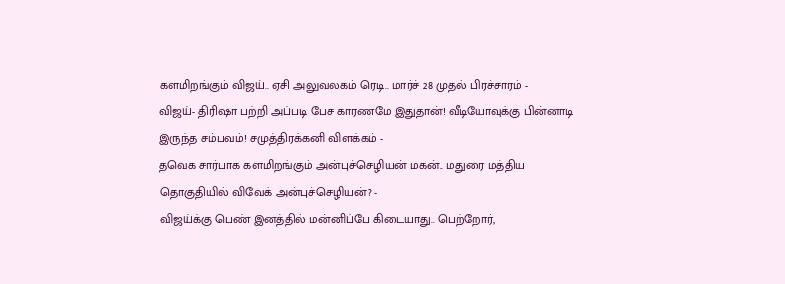களமிறங்கும் விஜய்.. ஏசி அலுவலகம் ரெடி.. மார்ச் 28 முதல் பிரச்சாரம் -
விஜய்- திரிஷா பற்றி அப்படி பேச காரணமே இதுதான்! வீடியோவுக்கு பின்னாடி இருந்த சம்பவம்! சமுத்திரக்கனி விளக்கம் -
தவெக சார்பாக களமிறங்கும் அன்புச்செழியன் மகன்.. மதுரை மத்திய தொகுதியில் விவேக் அன்புச்செழியன்? -
விஜய்க்கு பெண் இனத்தில் மன்னிப்பே கிடையாது.. பெற்றோர்,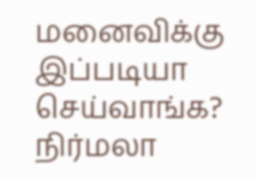மனைவிக்கு இப்படியா செய்வாங்க? நிர்மலா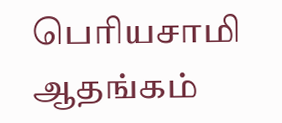பெரியசாமி ஆதங்கம்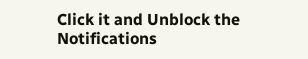Click it and Unblock the Notifications